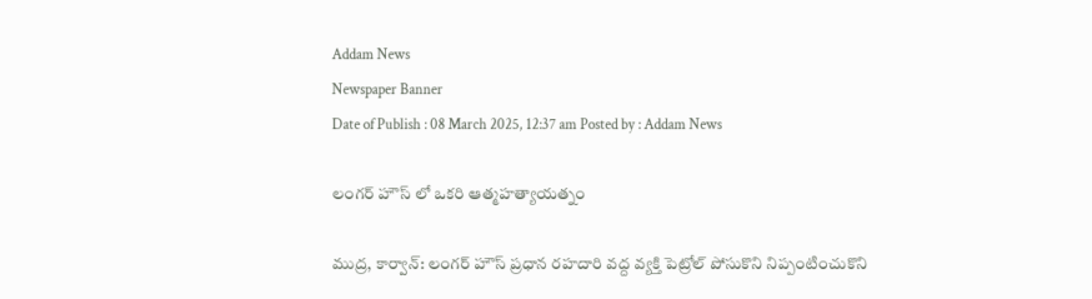Addam News
Newspaper Banner
Date of Publish : 08 March 2025, 12:37 am Posted by : Addam News

లంగర్ హౌస్ లో ఒకరి ఆత్మహత్యాయత్నం

ముద్ర, కార్వాన్: లంగర్ హౌస్ ప్రధాన రహదారి వద్ద వ్యక్తి పెట్రోల్ పోసుకొని నిప్పంటించుకొని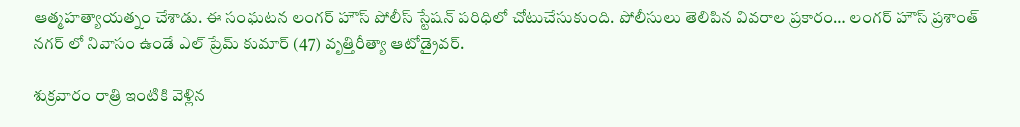ఆత్మహత్యాయత్నం చేశాడు. ఈ సంఘటన లంగర్ హౌస్ పోలీస్ స్టేషన్ పరిధిలో చోటుచేసుకుంది. పోలీసులు తెలిపిన వివరాల ప్రకారం… లంగర్ హౌస్ ప్రశాంత్ నగర్ లో నివాసం ఉండే ఎల్ ప్రేమ్ కుమార్ (47) వృత్తిరీత్యా ఆటోడ్రైవర్.

శుక్రవారం రాత్రి ఇంటికి వెళ్లిన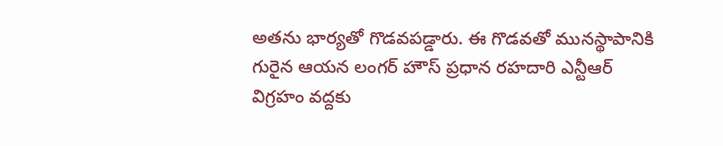అతను భార్యతో గొడవపడ్డారు. ఈ గొడవతో మునస్థాపానికి గురైన ఆయన లంగర్ హౌస్ ప్రధాన రహదారి ఎన్టీఆర్ విగ్రహం వద్దకు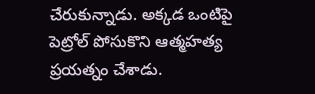చేరుకున్నాడు. అక్కడ ఒంటిపై పెట్రోల్ పోసుకొని ఆత్మహత్య ప్రయత్నం చేశాడు.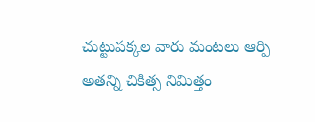చుట్టుపక్కల వారు మంటలు ఆర్పి అతన్ని చికిత్స నిమిత్తం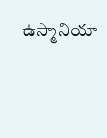ఉస్మానియా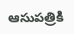ఆసుపత్రికి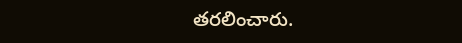తరలించారు.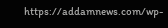https://addamnews.com/wp-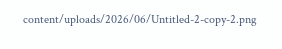content/uploads/2026/06/Untitled-2-copy-2.png